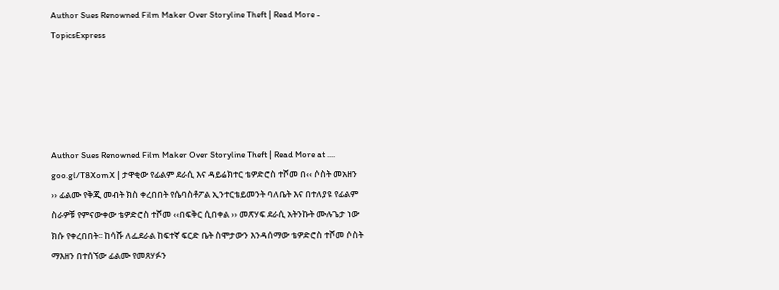Author Sues Renowned Film Maker Over Storyline Theft | Read More - TopicsExpress





Author Sues Renowned Film Maker Over Storyline Theft | Read More at .... goo.gl/T8XomX | ታዋቂው የፊልም ደራሲ እና ዳይሬክተር ቴዎድሮስ ተሾመ በ‹‹ ሶስት መአዘን ›› ፊልሙ የቅጂ መብት ክስ ቀረበበት የሴባስቶፖል ኢንተርቴይመንት ባለቤት እና በተለያዩ የፊልም ስራዎቹ የምናውቀው ቴዎድሮስ ተሾመ ‹‹በፍቅር ሲበቀል ›› መጽሃፍ ደራሲ አትንኩት ሙሉጌታ ነው ክሱ የቀረበበት፡፡ ከሳሹ ለፌደራል ከፍተኛ ፍርድ ቤት ስሞታውን እንዳሰማው ቴዎድሮስ ተሾመ ሶስት ማእዘን በተሰኘው ፊልሙ የመጸሃፉን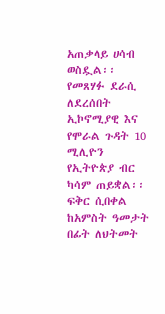አጠቃላይ ሀሳብ ወስዷል፡፡ የመጸሃፉ ደራሲ ለደረሰበት ኢኮኖሚያዊ እና የሞራል ጉዳት 10 ሚሊዮን የኢትዮጵያ ብር ካሳም ጠይቋል፡፡ ፍቅር ሲበቀል ከአምስት ዓመታት በፊት ለህትመት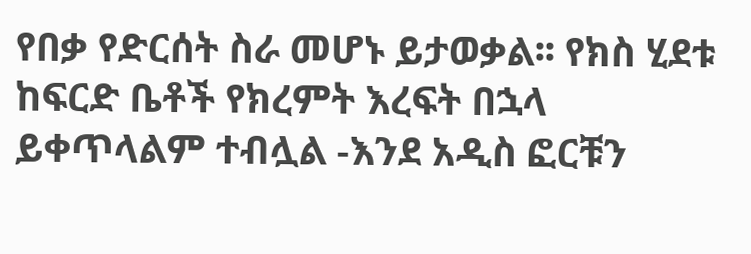የበቃ የድርሰት ስራ መሆኑ ይታወቃል፡፡ የክስ ሂደቱ ከፍርድ ቤቶች የክረምት እረፍት በኋላ ይቀጥላልም ተብሏል -እንደ አዲስ ፎርቹን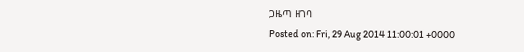ጋዜጣ ዘገባ
Posted on: Fri, 29 Aug 2014 11:00:01 +0000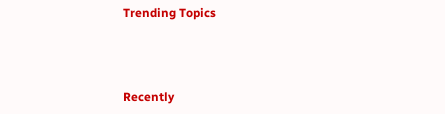Trending Topics



Recently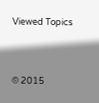Viewed Topics




© 2015